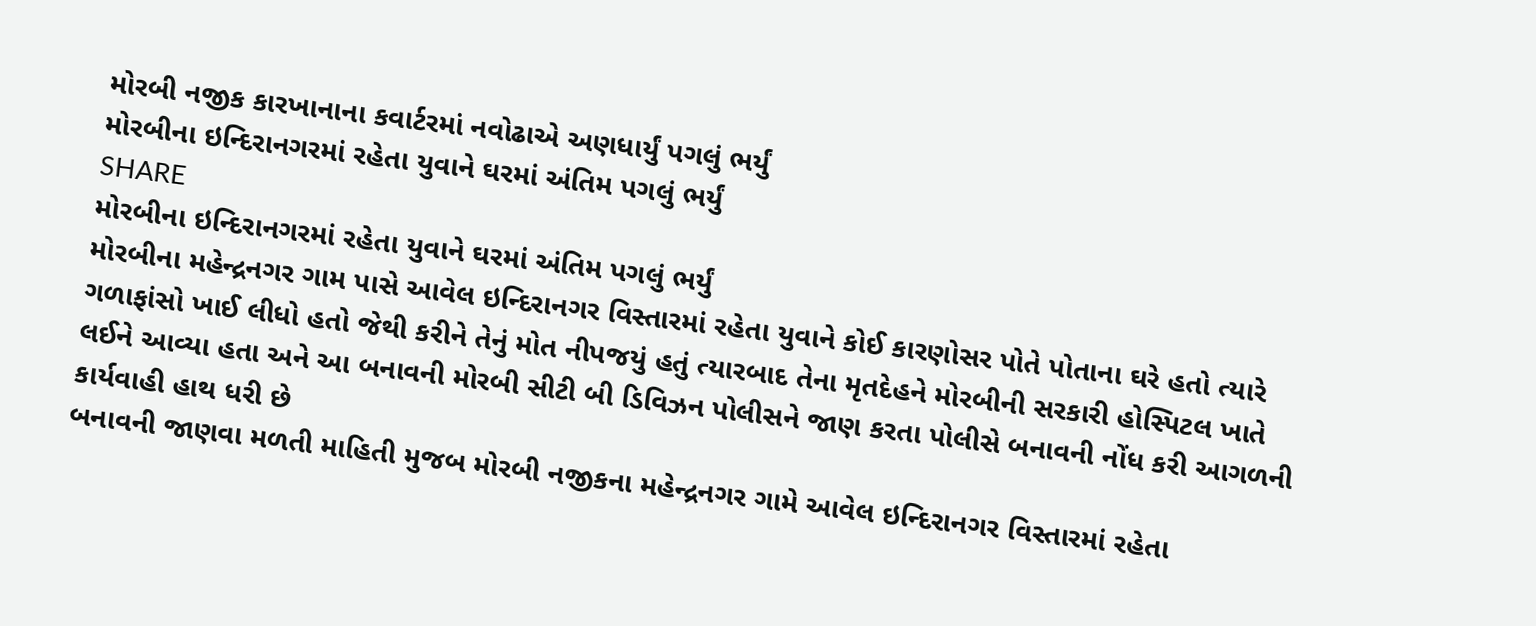મોરબી નજીક કારખાનાના કવાર્ટરમાં નવોઢાએ અણધાર્યું પગલું ભર્યું
મોરબીના ઇન્દિરાનગરમાં રહેતા યુવાને ઘરમાં અંતિમ પગલું ભર્યું
SHARE
મોરબીના ઇન્દિરાનગરમાં રહેતા યુવાને ઘરમાં અંતિમ પગલું ભર્યું
મોરબીના મહેન્દ્રનગર ગામ પાસે આવેલ ઇન્દિરાનગર વિસ્તારમાં રહેતા યુવાને કોઈ કારણોસર પોતે પોતાના ઘરે હતો ત્યારે ગળાફાંસો ખાઈ લીધો હતો જેથી કરીને તેનું મોત નીપજયું હતું ત્યારબાદ તેના મૃતદેહને મોરબીની સરકારી હોસ્પિટલ ખાતે લઈને આવ્યા હતા અને આ બનાવની મોરબી સીટી બી ડિવિઝન પોલીસને જાણ કરતા પોલીસે બનાવની નોંધ કરી આગળની કાર્યવાહી હાથ ધરી છે
બનાવની જાણવા મળતી માહિતી મુજબ મોરબી નજીકના મહેન્દ્રનગર ગામે આવેલ ઇન્દિરાનગર વિસ્તારમાં રહેતા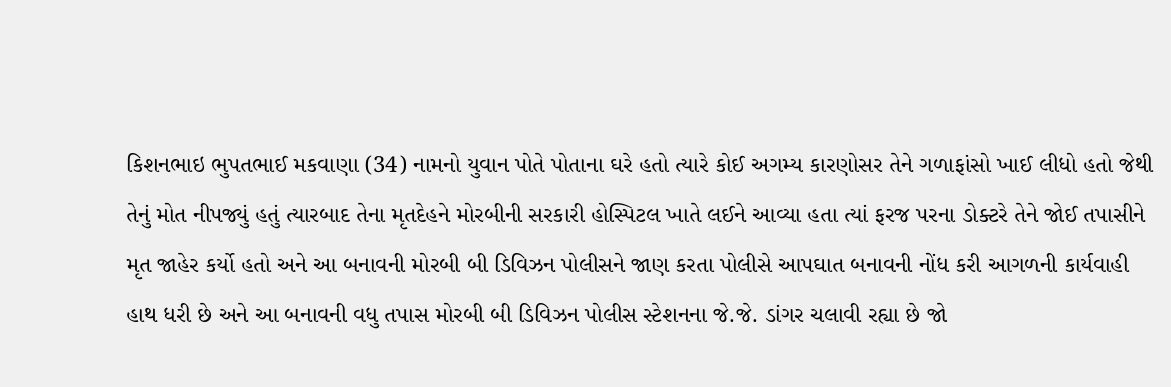કિશનભાઇ ભુપતભાઈ મકવાણા (34) નામનો યુવાન પોતે પોતાના ઘરે હતો ત્યારે કોઈ અગમ્ય કારણોસર તેને ગળાફાંસો ખાઈ લીધો હતો જેથી તેનું મોત નીપજ્યું હતું ત્યારબાદ તેના મૃતદેહને મોરબીની સરકારી હોસ્પિટલ ખાતે લઈને આવ્યા હતા ત્યાં ફરજ પરના ડોક્ટરે તેને જોઈ તપાસીને મૃત જાહેર કર્યો હતો અને આ બનાવની મોરબી બી ડિવિઝન પોલીસને જાણ કરતા પોલીસે આપઘાત બનાવની નોંધ કરી આગળની કાર્યવાહી હાથ ધરી છે અને આ બનાવની વધુ તપાસ મોરબી બી ડિવિઝન પોલીસ સ્ટેશનના જે.જે. ડાંગર ચલાવી રહ્યા છે જો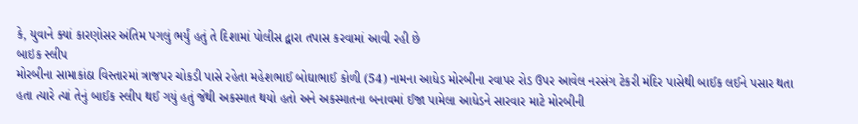કે, યુવાને ક્યાં કારણોસર અંતિમ પગલું ભર્યું હતું તે દિશામાં પોલીસ દ્વારા તપાસ કરવામાં આવી રહી છે
બાઇક સ્લીપ
મોરબીના સામાકાંઠા વિસ્તારમાં ત્રાજપર ચોકડી પાસે રહેતા મહેશભાઈ બોઘાભાઈ કોળી (54) નામના આધેડ મોરબીના રવાપર રોડ ઉપર આવેલ નરસંગ ટેકરી મંદિર પાસેથી બાઈક લઈને પસાર થતા હતા ત્યારે ત્યાં તેનું બાઈક સ્લીપ થઈ ગયું હતું જેથી અકસ્માત થયો હતો અને અકસ્માતના બનાવમાં ઈજા પામેલા આધેડને સારવાર માટે મોરબીની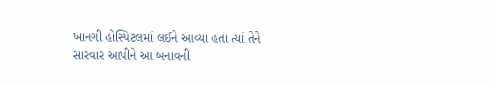ખાનગી હોસ્પિટલમાં લઈને આવ્યા હતા ત્યાં તેને સારવાર આપીને આ બનાવની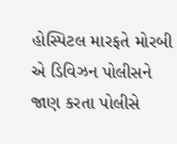હોસ્પિટલ મારફતે મોરબી એ ડિવિઝન પોલીસને જાણ કરતા પોલીસે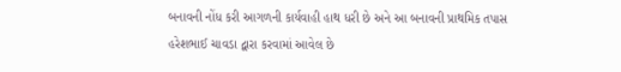બનાવની નોંધ કરી આગળની કાર્યવાહી હાથ ધરી છે અને આ બનાવની પ્રાથમિક તપાસ હરેશભાઈ ચાવડા દ્વારા કરવામાં આવેલ છે